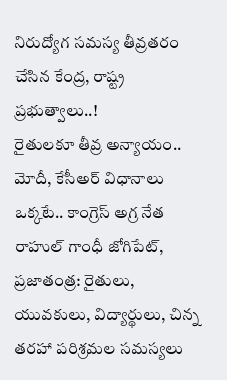నిరుద్యోగ సమస్య తీవ్రతరం చేసిన కేంద్ర, రాష్ట్ర ప్రభుత్వాలు..!
రైతులకూ తీవ్ర అన్యాయం.. మోదీ, కేసీఅర్ విధానాలు ఒక్కటే.. కాంగ్రెస్ అగ్ర నేత రాహుల్ గాంధీ జోగిపేట్, ప్రజాతంత్ర: రైతులు, యువకులు, విద్యార్థులు, చిన్న తరహా పరిశ్రమల సమస్యలు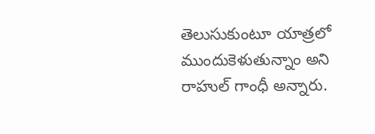తెలుసుకుంటూ యాత్రలో ముందుకెళుతున్నాం అని రాహుల్ గాంధీ అన్నారు.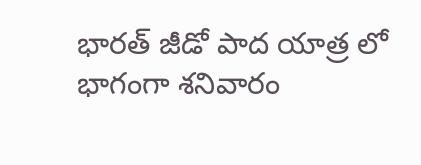భారత్ జీడో పాద యాత్ర లో భాగంగా శనివారం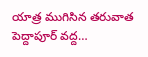యాత్ర ముగిసిన తరువాత పెద్దాపూర్ వద్ద…